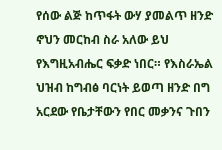የሰው ልጅ ከጥፋት ውሃ ያመልጥ ዘንድ ኖህን መርከብ ስራ አለው ይህ የእግዚአብሔር ፍቃድ ነበር። የእስራኤል ህዝብ ከግብፅ ባርነት ይወጣ ዘንድ በግ አርደው የቤታቸውን የበር መቃንና ጉበን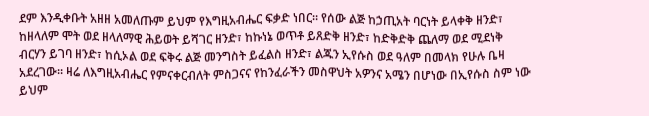ደም እንዲቀቡት አዘዘ አመለጡም ይህም የእግዚአብሔር ፍቃድ ነበር። የሰው ልጅ ከኃጢአት ባርነት ይላቀቅ ዘንድ፣ ከዘላለም ሞት ወደ ዘላለማዊ ሕይወት ይሻገር ዘንድ፣ ከኩነኔ ወጥቶ ይጸድቅ ዘንድ፣ ከድቅድቅ ጨለማ ወደ ሚደነቅ ብርሃን ይገባ ዘንድ፣ ከሲኦል ወደ ፍቅሩ ልጅ መንግስት ይፈልስ ዘንድ፣ ልጁን ኢየሱስ ወደ ዓለም በመላክ የሁሉ ቤዛ አደረገው። ዛሬ ለእግዚአብሔር የምናቀርብለት ምስጋናና የከንፈራችን መስዋህት አዎንና አሜን በሆነው በኢየሱስ ስም ነው ይህም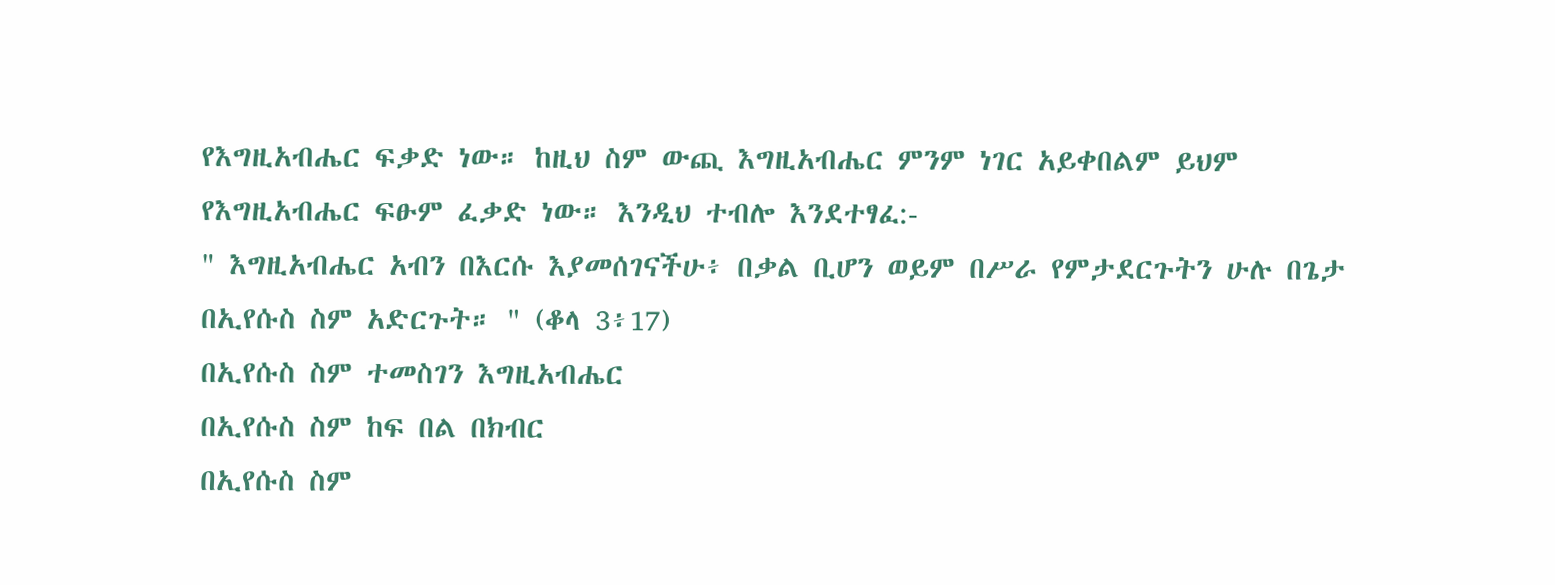የእግዚአብሔር ፍቃድ ነው። ከዚህ ስም ውጪ እግዚአብሔር ምንም ነገር አይቀበልም ይህም የእግዚአብሔር ፍፁም ፈቃድ ነው። እንዲህ ተብሎ እንደተፃፈ:-
" እግዚአብሔር አብን በእርሱ እያመሰገናችሁ፥ በቃል ቢሆን ወይም በሥራ የምታደርጉትን ሁሉ በጌታ በኢየሱስ ስም አድርጉት። " (ቆላ 3፥17)
በኢየሱስ ስም ተመስገን እግዚአብሔር
በኢየሱስ ስም ከፍ በል በክብር
በኢየሱስ ስም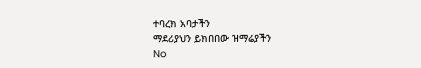ተባረክ አባታችን
ማደሪያህን ይክበበው ዝማሬያችን
No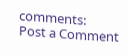comments:
Post a Comment